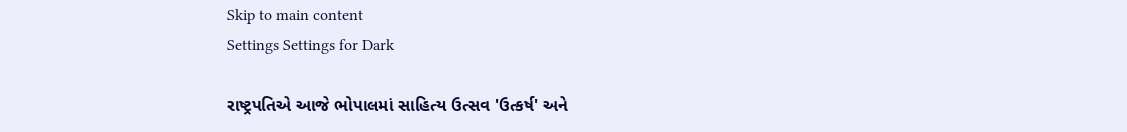Skip to main content
Settings Settings for Dark

રાષ્ટ્રપતિએ આજે ભોપાલમાં સાહિત્ય ઉત્સવ 'ઉત્કર્ષ' અને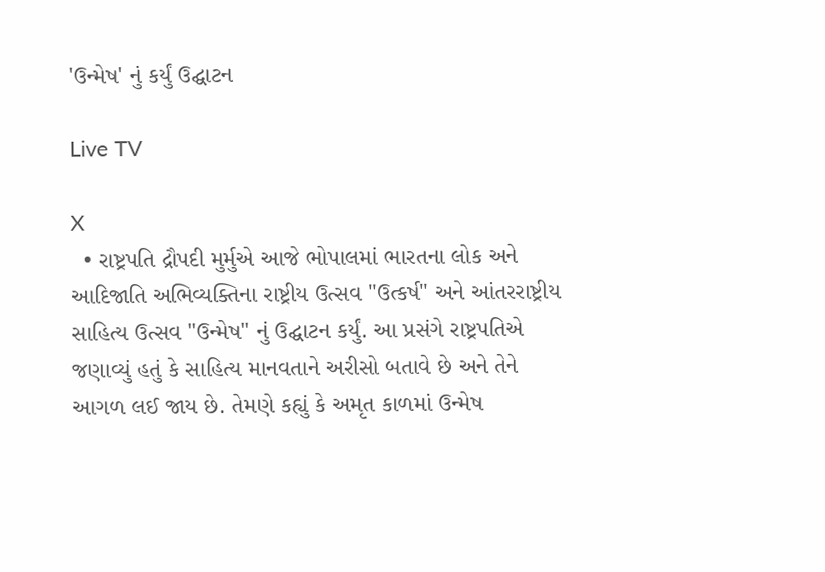'ઉન્મેષ' નું કર્યું ઉદ્ઘાટન

Live TV

X
  • રાષ્ટ્રપતિ દ્રૌપદી મુર્મુએ આજે ભોપાલમાં ભારતના લોક અને આદિજાતિ અભિવ્યક્તિના રાષ્ટ્રીય ઉત્સવ "ઉત્કર્ષ" અને આંતરરાષ્ટ્રીય સાહિત્ય ઉત્સવ "ઉન્મેષ" નું ઉદ્ઘાટન કર્યું. આ પ્રસંગે રાષ્ટ્રપતિએ જણાવ્યું હતું કે સાહિત્ય માનવતાને અરીસો બતાવે છે અને તેને આગળ લઈ જાય છે. તેમણે કહ્યું કે અમૃત કાળમાં ઉન્મેષ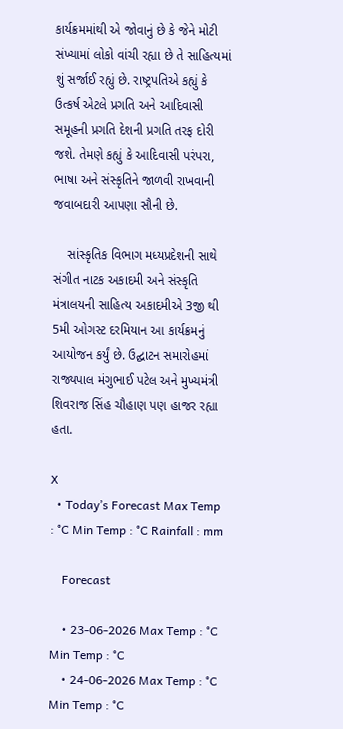કાર્યક્રમમાંથી એ જોવાનું છે કે જેને મોટી સંખ્યામાં લોકો વાંચી રહ્યા છે તે સાહિત્યમાં શું સર્જાઈ રહ્યું છે. રાષ્ટ્રપતિએ કહ્યું કે ઉત્કર્ષ એટલે પ્રગતિ અને આદિવાસી સમૂહની પ્રગતિ દેશની પ્રગતિ તરફ દોરી જશે. તેમણે કહ્યું કે આદિવાસી પરંપરા, ભાષા અને સંસ્કૃતિને જાળવી રાખવાની જવાબદારી આપણા સૌની છે.

    સાંસ્કૃતિક વિભાગ મધ્યપ્રદેશની સાથે સંગીત નાટક અકાદમી અને સંસ્કૃતિ મંત્રાલયની સાહિત્ય અકાદમીએ 3જી થી 5મી ઓગસ્ટ દરમિયાન આ કાર્યક્રમનું આયોજન કર્યું છે. ઉદ્ઘાટન સમારોહમાં રાજ્યપાલ મંગુભાઈ પટેલ અને મુખ્યમંત્રી શિવરાજ સિંહ ચૌહાણ પણ હાજર રહ્યા હતા.

X
  • Today’s Forecast Max Temp : °C Min Temp : °C Rainfall : mm

    Forecast

    • 23-06-2026 Max Temp : °C Min Temp : °C
    • 24-06-2026 Max Temp : °C Min Temp : °C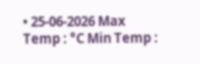• 25-06-2026 Max Temp : °C Min Temp :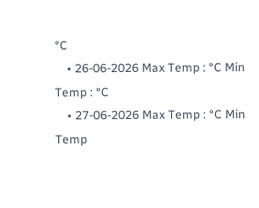°C
    • 26-06-2026 Max Temp : °C Min Temp : °C
    • 27-06-2026 Max Temp : °C Min Temp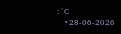: °C
    • 28-06-2026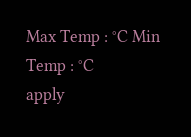Max Temp : °C Min Temp : °C
apply